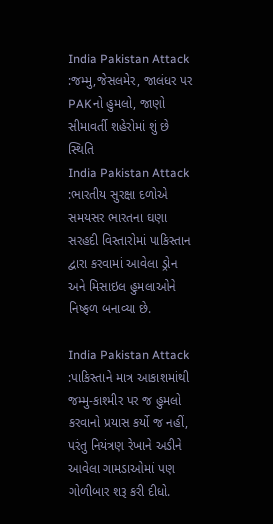India Pakistan Attack :જમ્મુ,જેસલમેર, જાલંધર પર PAKનો હુમલો, જાણો સીમાવર્તી શહેરોમાં શું છે સ્થિતિ
India Pakistan Attack :ભારતીય સુરક્ષા દળોએ સમયસર ભારતના ઘણા સરહદી વિસ્તારોમાં પાકિસ્તાન દ્વારા કરવામાં આવેલા ડ્રોન અને મિસાઇલ હુમલાઓને નિષ્ફળ બનાવ્યા છે.

India Pakistan Attack :પાકિસ્તાને માત્ર આકાશમાંથી જમ્મુ-કાશ્મીર પર જ હુમલો કરવાનો પ્રયાસ કર્યો જ નહીં, પરંતુ નિયંત્રણ રેખાને અડીને આવેલા ગામડાઓમાં પણ ગોળીબાર શરૂ કરી દીધો.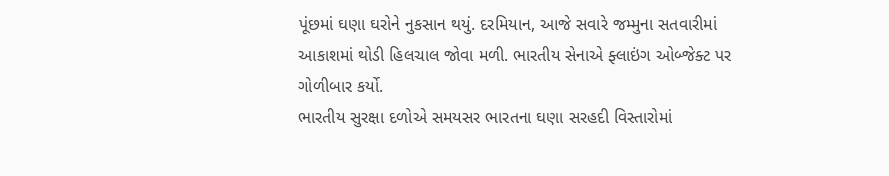પૂંછમાં ઘણા ઘરોને નુકસાન થયું. દરમિયાન, આજે સવારે જમ્મુના સતવારીમાં આકાશમાં થોડી હિલચાલ જોવા મળી. ભારતીય સેનાએ ફ્લાઇંગ ઓબ્જેક્ટ પર ગોળીબાર કર્યો.
ભારતીય સુરક્ષા દળોએ સમયસર ભારતના ઘણા સરહદી વિસ્તારોમાં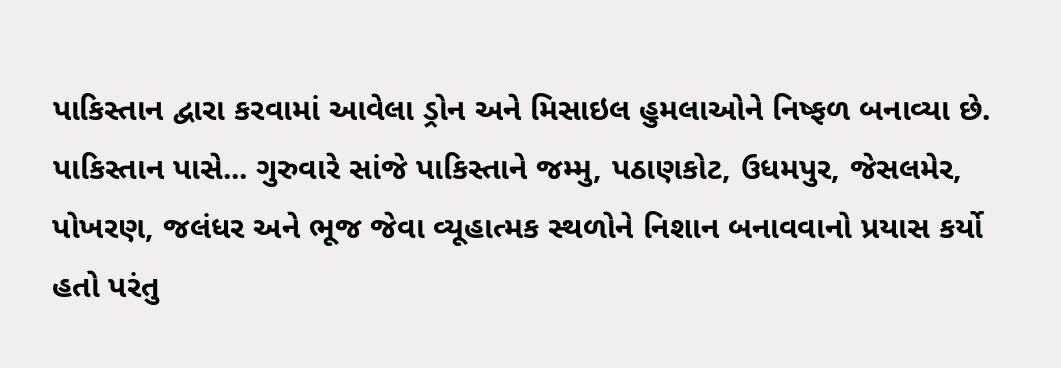પાકિસ્તાન દ્વારા કરવામાં આવેલા ડ્રોન અને મિસાઇલ હુમલાઓને નિષ્ફળ બનાવ્યા છે. પાકિસ્તાન પાસે... ગુરુવારે સાંજે પાકિસ્તાને જમ્મુ, પઠાણકોટ, ઉધમપુર, જેસલમેર, પોખરણ, જલંધર અને ભૂજ જેવા વ્યૂહાત્મક સ્થળોને નિશાન બનાવવાનો પ્રયાસ કર્યો હતો પરંતુ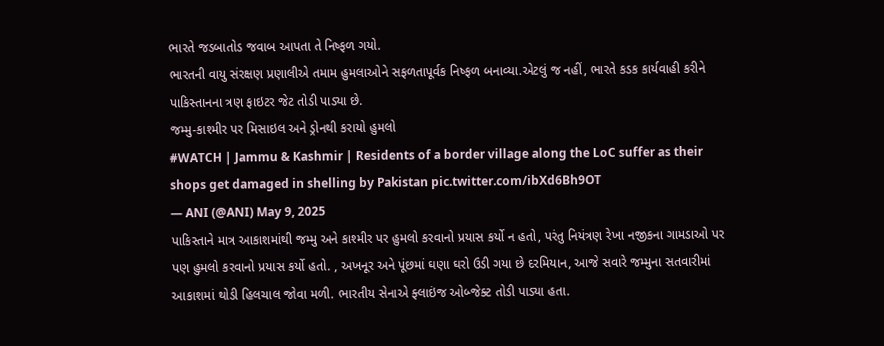ભારતે જડબાતોડ જવાબ આપતા તે નિષ્ફળ ગયો.
ભારતની વાયુ સંરક્ષણ પ્રણાલીએ તમામ હુમલાઓને સફળતાપૂર્વક નિષ્ફળ બનાવ્યા.એટલું જ નહીં, ભારતે કડક કાર્યવાહી કરીને પાકિસ્તાનના ત્રણ ફાઇટર જેટ તોડી પાડ્યા છે.
જમ્મુ-કાશ્મીર પર મિસાઇલ અને ડ્રોનથી કરાયો હુમલો
#WATCH | Jammu & Kashmir | Residents of a border village along the LoC suffer as their shops get damaged in shelling by Pakistan pic.twitter.com/ibXd6Bh9OT
— ANI (@ANI) May 9, 2025
પાકિસ્તાને માત્ર આકાશમાંથી જમ્મુ અને કાશ્મીર પર હુમલો કરવાનો પ્રયાસ કર્યો ન હતો, પરંતુ નિયંત્રણ રેખા નજીકના ગામડાઓ પર પણ હુમલો કરવાનો પ્રયાસ કર્યો હતો. , અખનૂર અને પૂંછમાં ઘણા ઘરો ઉડી ગયા છે દરમિયાન, આજે સવારે જમ્મુના સતવારીમાં આકાશમાં થોડી હિલચાલ જોવા મળી. ભારતીય સેનાએ ફ્લાઇંજ ઓબ્જેક્ટ તોડી પાડ્યા હતા.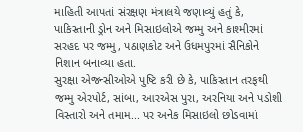માહિતી આપતાં સંરક્ષણ મંત્રાલયે જણાવ્યું હતું કે, પાકિસ્તાની ડ્રોન અને મિસાઇલોએ જમ્મુ અને કાશ્મીરમાં સરહદ પર જમ્મુ, પઠાણકોટ અને ઉધમપુરમાં સૈનિકોને નિશાન બનાવ્યા હતા.
સુરક્ષા એજન્સીઓએ પુષ્ટિ કરી છે કે, પાકિસ્તાન તરફથી જમ્મુ એરપોર્ટ, સાંબા, આરએસ પુરા, અરનિયા અને પડોશી વિસ્તારો અને તમામ... પર અનેક મિસાઇલો છોડવામાં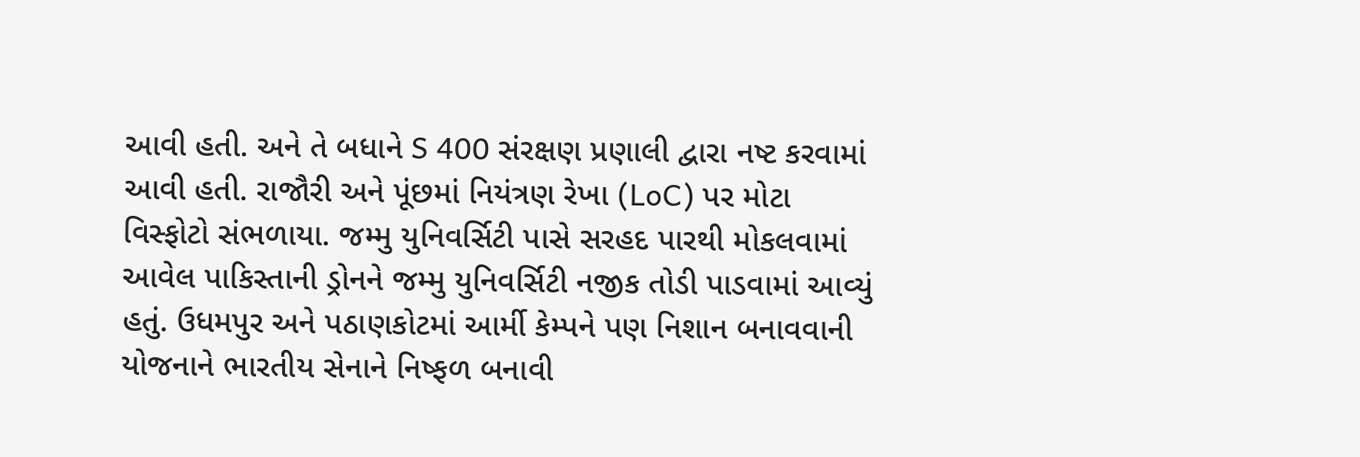આવી હતી. અને તે બધાને S 400 સંરક્ષણ પ્રણાલી દ્વારા નષ્ટ કરવામાં આવી હતી. રાજૌરી અને પૂંછમાં નિયંત્રણ રેખા (LoC) પર મોટા વિસ્ફોટો સંભળાયા. જમ્મુ યુનિવર્સિટી પાસે સરહદ પારથી મોકલવામાં આવેલ પાકિસ્તાની ડ્રોનને જમ્મુ યુનિવર્સિટી નજીક તોડી પાડવામાં આવ્યું હતું. ઉધમપુર અને પઠાણકોટમાં આર્મી કેમ્પને પણ નિશાન બનાવવાની યોજનાને ભારતીય સેનાને નિષ્ફળ બનાવી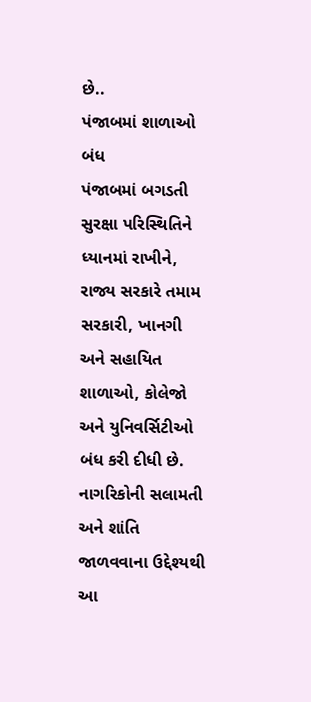છે..
પંજાબમાં શાળાઓ બંધ
પંજાબમાં બગડતી સુરક્ષા પરિસ્થિતિને ધ્યાનમાં રાખીને, રાજ્ય સરકારે તમામ સરકારી, ખાનગી અને સહાયિત શાળાઓ, કોલેજો અને યુનિવર્સિટીઓ બંધ કરી દીધી છે. નાગરિકોની સલામતી અને શાંતિ જાળવવાના ઉદ્દેશ્યથી આ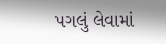પગલું લેવામાં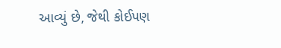આવ્યું છે, જેથી કોઈપણ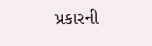પ્રકારની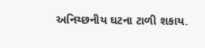અનિચ્છનીય ઘટના ટાળી શકાય.